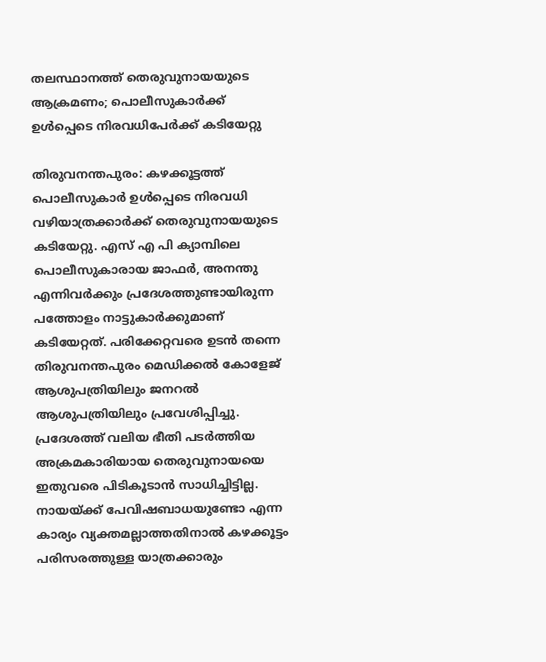തലസ്ഥാനത്ത് തെരുവുനായയുടെ ആക്രമണം; പൊലീസുകാർക്ക് ഉൾപ്പെടെ നിരവധിപേർക്ക് കടിയേറ്റു

തിരുവനന്തപുരം: കഴക്കൂട്ടത്ത് പൊലീസുകാർ ഉൾപ്പെടെ നിരവധി വഴിയാത്രക്കാർക്ക് തെരുവുനായയുടെ കടിയേറ്റു. എസ് എ പി ക്യാമ്പിലെ പൊലീസുകാരായ ജാഫർ, അനന്തു എന്നിവർക്കും പ്രദേശത്തുണ്ടായിരുന്ന പത്തോളം നാട്ടുകാർക്കുമാണ് കടിയേറ്റത്. പരിക്കേറ്റവരെ ഉടൻ തന്നെ തിരുവനന്തപുരം മെഡിക്കൽ കോളേജ് ആശുപത്രിയിലും ജനറൽ ആശുപത്രിയിലും പ്രവേശിപ്പിച്ചു.
പ്രദേശത്ത് വലിയ ഭീതി പടർത്തിയ അക്രമകാരിയായ തെരുവുനായയെ ഇതുവരെ പിടികൂടാൻ സാധിച്ചിട്ടില്ല. നായയ്ക്ക് പേവിഷബാധയുണ്ടോ എന്ന കാര്യം വ്യക്തമല്ലാത്തതിനാൽ കഴക്കൂട്ടം പരിസരത്തുള്ള യാത്രക്കാരും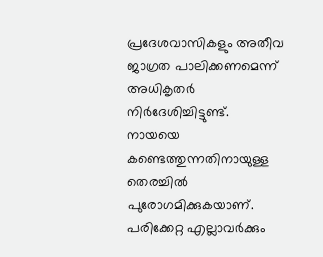പ്രദേശവാസികളും അതീവ ജാഗ്രത പാലിക്കണമെന്ന് അധികൃതർ നിർദേശിച്ചിട്ടുണ്ട്.
നായയെ കണ്ടെത്തുന്നതിനായുള്ള തെരച്ചിൽ പുരോഗമിക്കുകയാണ്. പരിക്കേറ്റ എല്ലാവർക്കും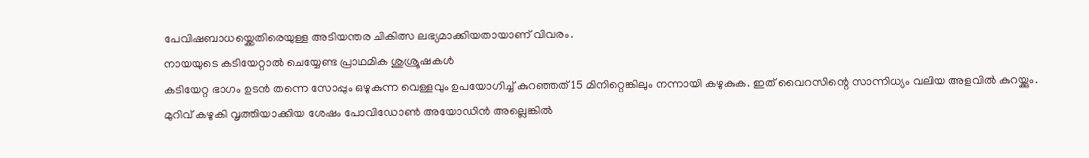പേവിഷബാധയ്ക്കെതിരെയുള്ള അടിയന്തര ചികിത്സ ലഭ്യമാക്കിയതായാണ് വിവരം.
നായയുടെ കടിയേറ്റാൽ ചെയ്യേണ്ട പ്രാഥമിക ശുശ്രൂഷകൾ
കടിയേറ്റ ഭാഗം ഉടൻ തന്നെ സോപ്പും ഒഴുകുന്ന വെള്ളവും ഉപയോഗിച്ച് കുറഞ്ഞത് 15 മിനിറ്റെങ്കിലും നന്നായി കഴുകുക. ഇത് വൈറസിന്റെ സാന്നിധ്യം വലിയ അളവിൽ കുറയ്ക്കും.
മുറിവ് കഴുകി വൃത്തിയാക്കിയ ശേഷം പോവിഡോൺ അയോഡിൻ അല്ലെങ്കിൽ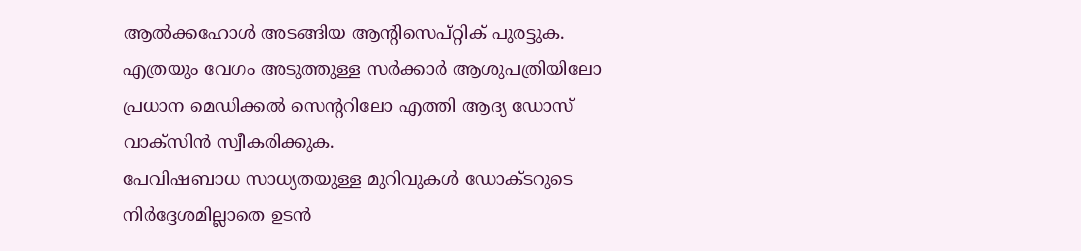ആൽക്കഹോൾ അടങ്ങിയ ആന്റിസെപ്റ്റിക് പുരട്ടുക.
എത്രയും വേഗം അടുത്തുള്ള സർക്കാർ ആശുപത്രിയിലോ പ്രധാന മെഡിക്കൽ സെന്ററിലോ എത്തി ആദ്യ ഡോസ് വാക്സിൻ സ്വീകരിക്കുക.
പേവിഷബാധ സാധ്യതയുള്ള മുറിവുകൾ ഡോക്ടറുടെ നിർദ്ദേശമില്ലാതെ ഉടൻ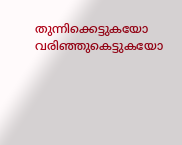തുന്നിക്കെട്ടുകയോ വരിഞ്ഞുകെട്ടുകയോ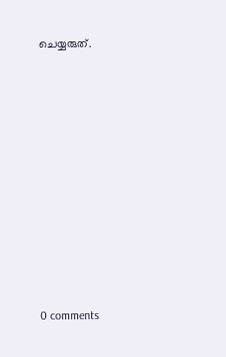ചെയ്യരുത്.










0 comments